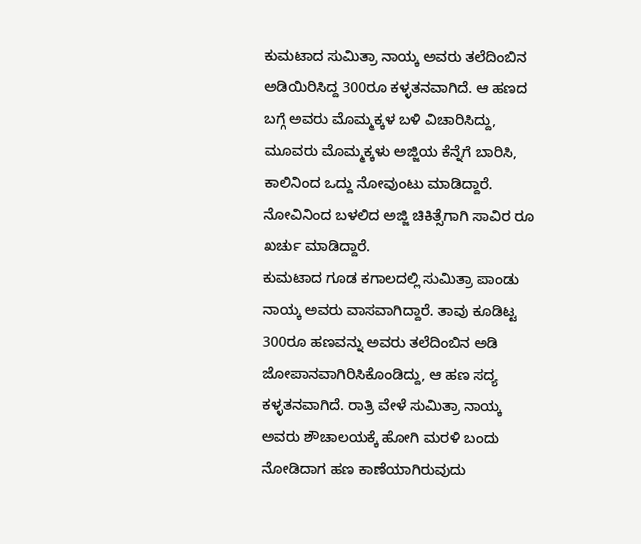ಕುಮಟಾದ ಸುಮಿತ್ರಾ ನಾಯ್ಕ ಅವರು ತಲೆದಿಂಬಿನ ಅಡಿಯಿರಿಸಿದ್ದ 300ರೂ ಕಳ್ಳತನವಾಗಿದೆ. ಆ ಹಣದ ಬಗ್ಗೆ ಅವರು ಮೊಮ್ಮಕ್ಕಳ ಬಳಿ ವಿಚಾರಿಸಿದ್ದು, ಮೂವರು ಮೊಮ್ಮಕ್ಕಳು ಅಜ್ಜಿಯ ಕೆನ್ನೆಗೆ ಬಾರಿಸಿ, ಕಾಲಿನಿಂದ ಒದ್ದು ನೋವುಂಟು ಮಾಡಿದ್ದಾರೆ. ನೋವಿನಿಂದ ಬಳಲಿದ ಅಜ್ಜಿ ಚಿಕಿತ್ಸೆಗಾಗಿ ಸಾವಿರ ರೂ ಖರ್ಚು ಮಾಡಿದ್ದಾರೆ.
ಕುಮಟಾದ ಗೂಡ ಕಗಾಲದಲ್ಲಿ ಸುಮಿತ್ರಾ ಪಾಂಡು ನಾಯ್ಕ ಅವರು ವಾಸವಾಗಿದ್ದಾರೆ. ತಾವು ಕೂಡಿಟ್ಟ 300ರೂ ಹಣವನ್ನು ಅವರು ತಲೆದಿಂಬಿನ ಅಡಿ ಜೋಪಾನವಾಗಿರಿಸಿಕೊಂಡಿದ್ದು, ಆ ಹಣ ಸದ್ಯ ಕಳ್ಳತನವಾಗಿದೆ. ರಾತ್ರಿ ವೇಳೆ ಸುಮಿತ್ರಾ ನಾಯ್ಕ ಅವರು ಶೌಚಾಲಯಕ್ಕೆ ಹೋಗಿ ಮರಳಿ ಬಂದು ನೋಡಿದಾಗ ಹಣ ಕಾಣೆಯಾಗಿರುವುದು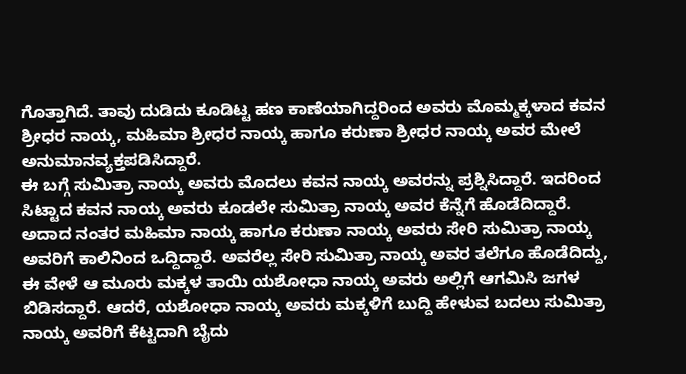ಗೊತ್ತಾಗಿದೆ. ತಾವು ದುಡಿದು ಕೂಡಿಟ್ಟ ಹಣ ಕಾಣೆಯಾಗಿದ್ದರಿಂದ ಅವರು ಮೊಮ್ಮಕ್ಕಳಾದ ಕವನ ಶ್ರೀಧರ ನಾಯ್ಕ, ಮಹಿಮಾ ಶ್ರೀಧರ ನಾಯ್ಕ ಹಾಗೂ ಕರುಣಾ ಶ್ರೀಧರ ನಾಯ್ಕ ಅವರ ಮೇಲೆ ಅನುಮಾನವ್ಯಕ್ತಪಡಿಸಿದ್ದಾರೆ.
ಈ ಬಗ್ಗೆ ಸುಮಿತ್ರಾ ನಾಯ್ಕ ಅವರು ಮೊದಲು ಕವನ ನಾಯ್ಕ ಅವರನ್ನು ಪ್ರಶ್ನಿಸಿದ್ದಾರೆ. ಇದರಿಂದ ಸಿಟ್ಟಾದ ಕವನ ನಾಯ್ಕ ಅವರು ಕೂಡಲೇ ಸುಮಿತ್ರಾ ನಾಯ್ಕ ಅವರ ಕೆನ್ನೆಗೆ ಹೊಡೆದಿದ್ದಾರೆ. ಅದಾದ ನಂತರ ಮಹಿಮಾ ನಾಯ್ಕ ಹಾಗೂ ಕರುಣಾ ನಾಯ್ಕ ಅವರು ಸೇರಿ ಸುಮಿತ್ರಾ ನಾಯ್ಕ ಅವರಿಗೆ ಕಾಲಿನಿಂದ ಒದ್ದಿದ್ದಾರೆ. ಅವರೆಲ್ಲ ಸೇರಿ ಸುಮಿತ್ರಾ ನಾಯ್ಕ ಅವರ ತಲೆಗೂ ಹೊಡೆದಿದ್ದು, ಈ ವೇಳೆ ಆ ಮೂರು ಮಕ್ಕಳ ತಾಯಿ ಯಶೋಧಾ ನಾಯ್ಕ ಅವರು ಅಲ್ಲಿಗೆ ಆಗಮಿಸಿ ಜಗಳ ಬಿಡಿಸದ್ದಾರೆ. ಆದರೆ, ಯಶೋಧಾ ನಾಯ್ಕ ಅವರು ಮಕ್ಕಳಿಗೆ ಬುದ್ದಿ ಹೇಳುವ ಬದಲು ಸುಮಿತ್ರಾ ನಾಯ್ಕ ಅವರಿಗೆ ಕೆಟ್ಟದಾಗಿ ಬೈದು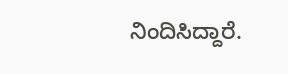ನಿಂದಿಸಿದ್ದಾರೆ.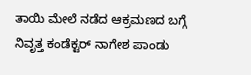ತಾಯಿ ಮೇಲೆ ನಡೆದ ಆಕ್ರಮಣದ ಬಗ್ಗೆ ನಿವೃತ್ತ ಕಂಡೆಕ್ಟರ್ ನಾಗೇಶ ಪಾಂಡು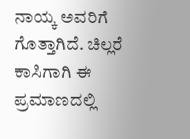ನಾಯ್ಕ ಅವರಿಗೆ ಗೊತ್ತಾಗಿದೆ. ಚಿಲ್ಲರೆ ಕಾಸಿಗಾಗಿ ಈ ಪ್ರಮಾಣದಲ್ಲಿ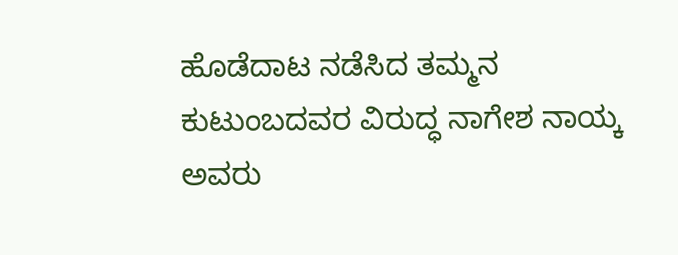ಹೊಡೆದಾಟ ನಡೆಸಿದ ತಮ್ಮನ ಕುಟುಂಬದವರ ವಿರುದ್ಧ ನಾಗೇಶ ನಾಯ್ಕ ಅವರು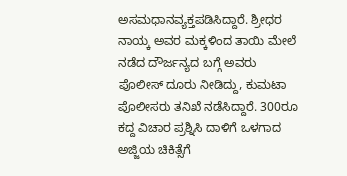ಅಸಮಧಾನವ್ಯಕ್ತಪಡಿಸಿದ್ದಾರೆ. ಶ್ರೀಧರ ನಾಯ್ಕ ಅವರ ಮಕ್ಕಳಿಂದ ತಾಯಿ ಮೇಲೆ ನಡೆದ ದೌರ್ಜನ್ಯದ ಬಗ್ಗೆ ಅವರು ಪೊಲೀಸ್ ದೂರು ನೀಡಿದ್ದು, ಕುಮಟಾ ಪೊಲೀಸರು ತನಿಖೆ ನಡೆಸಿದ್ದಾರೆ. 300ರೂ ಕದ್ದ ವಿಚಾರ ಪ್ರಶ್ನಿಸಿ ದಾಳಿಗೆ ಒಳಗಾದ ಅಜ್ಜಿಯ ಚಿಕಿತ್ಸೆಗೆ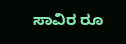ಸಾವಿರ ರೂ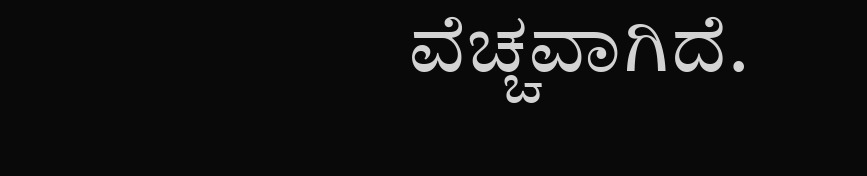ವೆಚ್ಚವಾಗಿದೆ.